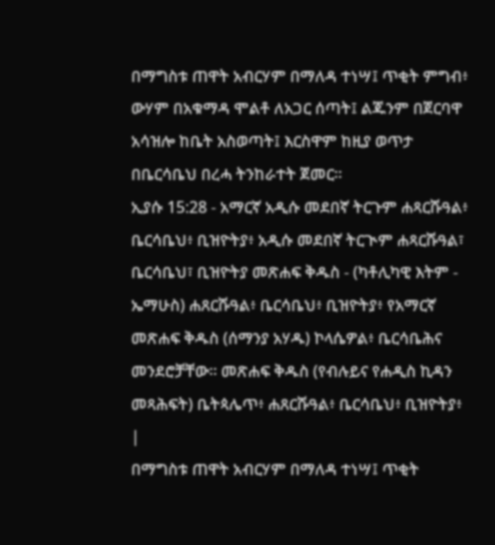በማግስቱ ጠዋት አብርሃም በማለዳ ተነሣ፤ ጥቂት ምግብ፥ ውሃም በአቁማዳ ሞልቶ ለአጋር ሰጣት፤ ልጁንም በጀርባዋ አሳዝሎ ከቤት አስወጣት፤ እርስዋም ከዚያ ወጥታ በቤርሳቤህ በረሓ ትንከራተት ጀመር።
ኢያሱ 15:28 - አማርኛ አዲሱ መደበኛ ትርጉም ሐጻርሹዓል፥ ቤርሳቤህ፥ ቢዝዮትያ፥ አዲሱ መደበኛ ትርጒም ሐጻርሹዓል፣ ቤርሳቤህ፣ ቢዝዮትያ መጽሐፍ ቅዱስ - (ካቶሊካዊ እትም - ኤማሁስ) ሐጸርሹዓል፥ ቤርሳቤህ፥ ቢዝዮትያ፥ የአማርኛ መጽሐፍ ቅዱስ (ሰማንያ አሃዱ) ኮላሴዎል፥ ቤርሳቤሕና መንደሮቻቸው። መጽሐፍ ቅዱስ (የብሉይና የሐዲስ ኪዳን መጻሕፍት) ቤትጳሌጥ፥ ሐጸርሹዓል፥ ቤርሳቤህ፥ ቢዝዮትያ፥ |
በማግስቱ ጠዋት አብርሃም በማለዳ ተነሣ፤ ጥቂት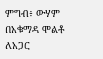ምግብ፥ ውሃም በአቁማዳ ሞልቶ ለአጋር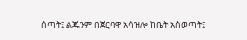ሰጣት፤ ልጁንም በጀርባዋ አሳዝሎ ከቤት አስወጣት፤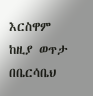እርስዋም ከዚያ ወጥታ በቤርሳቤህ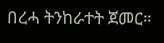በረሓ ትንከራተት ጀመር።